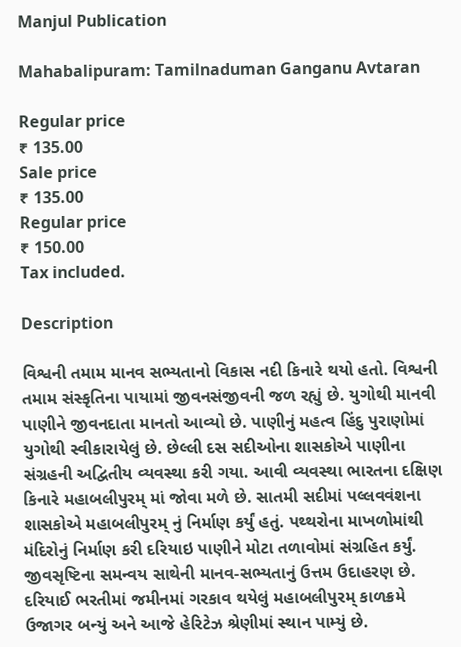Manjul Publication

Mahabalipuram: Tamilnaduman Ganganu Avtaran

Regular price
₹ 135.00
Sale price
₹ 135.00
Regular price
₹ 150.00
Tax included.

Description

વિશ્વની તમામ માનવ સભ્યતાનો વિકાસ નદી કિનારે થયો હતો. વિશ્વની તમામ સંસ્કૃતિના પાયામાં જીવનસંજીવની જળ રહ્યું છે. યુગોથી માનવી પાણીને જીવનદાતા માનતો આવ્યો છે. પાણીનું મહત્વ હિંદુ પુરાણોમાં યુગોથી સ્વીકારાયેલું છે. છેલ્લી દસ સદીઓના શાસકોએ પાણીના સંગ્રહની અદ્વિતીય વ્યવસ્થા કરી ગયા. આવી વ્યવસ્થા ભારતના દક્ષિણ કિનારે મહાબલીપુરમ્ માં જોવા મળે છે. સાતમી સદીમાં પલ્લવવંશના શાસકોએ મહાબલીપુરમ્ નું નિર્માણ કર્યું હતું. પથ્થરોના માખળોમાંથી મંદિરોનું નિર્માણ કરી દરિયાઇ પાણીને મોટા તળાવોમાં સંગ્રહિત કર્યું. જીવસૃષ્ટિના સમન્વય સાથેની માનવ-સભ્યતાનું ઉત્તમ ઉદાહરણ છે. દરિયાઈ ભરતીમાં જમીનમાં ગરકાવ થયેલું મહાબલીપુરમ્ કાળક્રમે ઉજાગર બન્યું અને આજે હેરિટેઝ શ્રેણીમાં સ્થાન પામ્યું છે.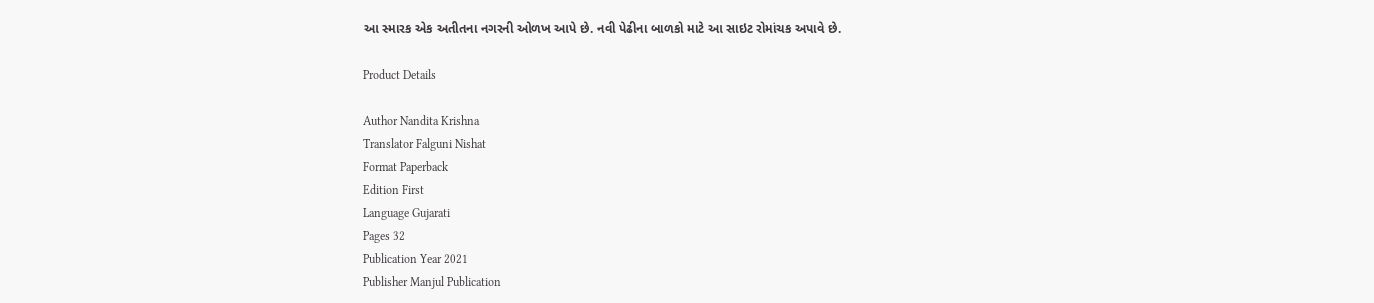આ સ્મારક એક અતીતના નગરની ઓળખ આપે છે. નવી પેઢીના બાળકો માટે આ સાઇટ રોમાંચક અપાવે છે.

Product Details

Author Nandita Krishna
Translator Falguni Nishat
Format Paperback
Edition First
Language Gujarati
Pages 32
Publication Year 2021
Publisher Manjul Publication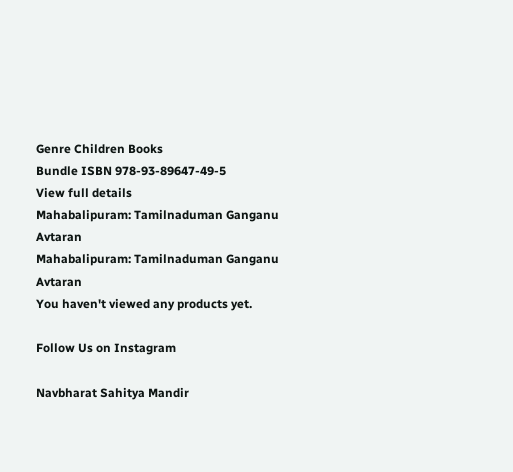Genre Children Books
Bundle ISBN 978-93-89647-49-5
View full details
Mahabalipuram: Tamilnaduman Ganganu Avtaran
Mahabalipuram: Tamilnaduman Ganganu Avtaran
You haven't viewed any products yet.

Follow Us on Instagram

Navbharat Sahitya Mandir